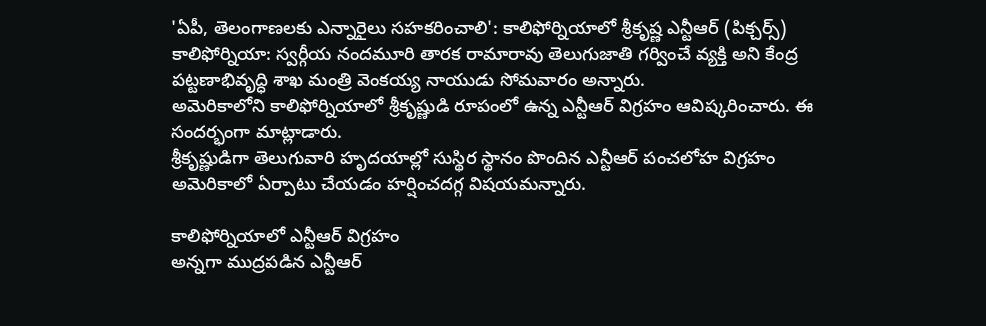'ఏపీ, తెలంగాణలకు ఎన్నారైలు సహకరించాలి': కాలిఫోర్నియాలో శ్రీకృష్ణ ఎన్టీఆర్ (పిక్చర్స్)
కాలిఫోర్నియా: స్వర్గీయ నందమూరి తారక రామారావు తెలుగుజాతి గర్వించే వ్యక్తి అని కేంద్ర పట్టణాభివృద్ధి శాఖ మంత్రి వెంకయ్య నాయుడు సోమవారం అన్నారు.
అమెరికాలోని కాలిఫోర్నియాలో శ్రీకృష్ణుడి రూపంలో ఉన్న ఎన్టీఆర్ విగ్రహం ఆవిష్కరించారు. ఈ సందర్భంగా మాట్లాడారు.
శ్రీకృష్ణుడిగా తెలుగువారి హృదయాల్లో సుస్థిర స్థానం పొందిన ఎన్టీఆర్ పంచలోహ విగ్రహం అమెరికాలో ఏర్పాటు చేయడం హర్షించదగ్గ విషయమన్నారు.

కాలిఫోర్నియాలో ఎన్టీఆర్ విగ్రహం
అన్నగా ముద్రపడిన ఎన్టీఆర్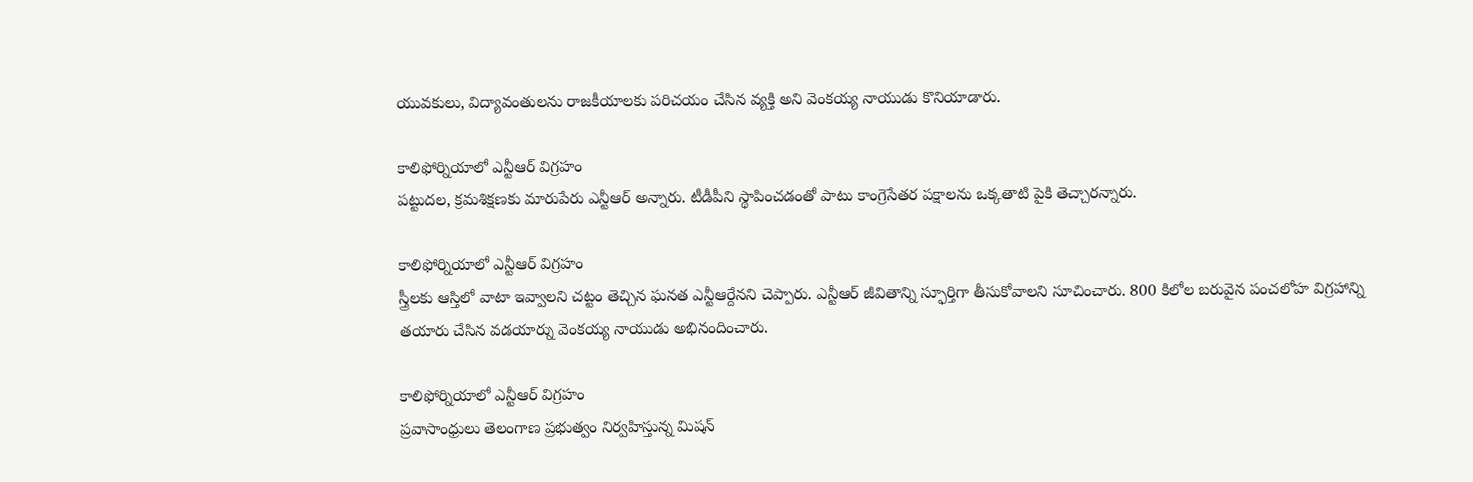యువకులు, విద్యావంతులను రాజకీయాలకు పరిచయం చేసిన వ్యక్తి అని వెంకయ్య నాయుడు కొనియాడారు.

కాలిఫోర్నియాలో ఎన్టీఆర్ విగ్రహం
పట్టుదల, క్రమశిక్షణకు మారుపేరు ఎన్టీఆర్ అన్నారు. టీడీపీని స్థాపించడంతో పాటు కాంగ్రెసేతర పక్షాలను ఒక్కతాటి పైకి తెచ్చారన్నారు.

కాలిఫోర్నియాలో ఎన్టీఆర్ విగ్రహం
స్త్రీలకు ఆస్తిలో వాటా ఇవ్వాలని చట్టం తెచ్చిన ఘనత ఎన్టీఆర్దేనని చెప్పారు. ఎన్టీఆర్ జీవితాన్ని స్ఫూర్తిగా తీసుకోవాలని సూచించారు. 800 కిలోల బరువైన పంచలోహ విగ్రహాన్ని తయారు చేసిన వడయార్ను వెంకయ్య నాయుడు అభినందించారు.

కాలిఫోర్నియాలో ఎన్టీఆర్ విగ్రహం
ప్రవాసాంధ్రులు తెలంగాణ ప్రభుత్వం నిర్వహిస్తున్న మిషన్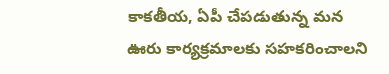కాకతీయ, ఏపీ చేపడుతున్న మన ఊరు కార్యక్రమాలకు సహకరించాలని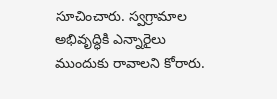సూచించారు. స్వగ్రామాల అభివృద్ధికి ఎన్నారైలు ముందుకు రావాలని కోరారు.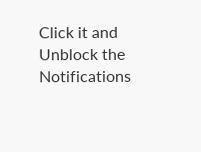Click it and Unblock the Notifications